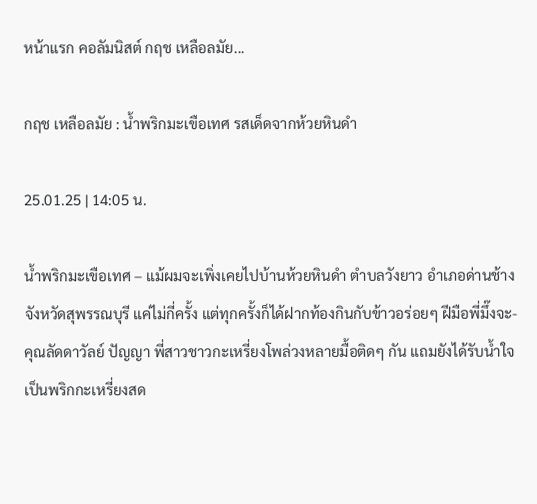หน้าแรก คอลัมนิสต์ กฤช เหลือลมัย...

กฤช เหลือลมัย : น้ำพริกมะเขือเทศ รสเด็ดจากห้วยหินดำ

25.01.25 | 14:05 น.

น้ำพริกมะเขือเทศ – แม้ผมจะเพิ่งเคยไปบ้านห้วยหินดำ ตำบลวังยาว อำเภอด่านช้าง จังหวัดสุพรรณบุรี แค่ไม่กี่ครั้ง แต่ทุกครั้งก็ได้ฝากท้องกินกับข้าวอร่อยๆ ฝีมือพี่มึ๊งจะ-คุณลัดดาวัลย์ ปัญญา พี่สาวชาวกะเหรี่ยงโพล่วงหลายมื้อติดๆ กัน แถมยังได้รับน้ำใจเป็นพริกกะเหรี่ยงสด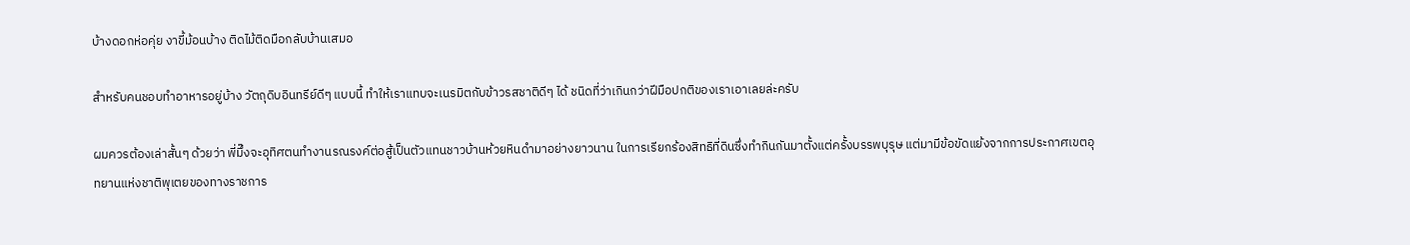บ้างดอกห่อคุ่ย งาขี้ม้อนบ้าง ติดไม้ติดมือกลับบ้านเสมอ

สำหรับคนชอบทำอาหารอยู่บ้าง วัตถุดิบอินทรีย์ดีๆ แบบนี้ ทำให้เราแทบจะเนรมิตกับข้าวรสชาติดีๆ ได้ ชนิดที่ว่าเกินกว่าฝีมือปกติของเราเอาเลยล่ะครับ

ผมควรต้องเล่าสั้นๆ ด้วยว่า พี่มึ๊งจะอุทิศตนทำงานรณรงค์ต่อสู้เป็นตัวแทนชาวบ้านห้วยหินดำมาอย่างยาวนาน ในการเรียกร้องสิทธิที่ดินซึ่งทำกินกันมาตั้งแต่ครั้งบรรพบุรุษ แต่มามีข้อขัดแย้งจากการประกาศเขตอุทยานแห่งชาติพุเตยของทางราชการ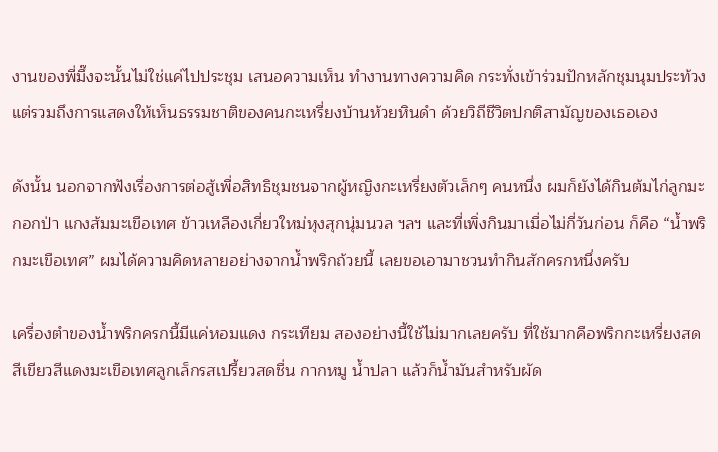งานของพี่มึ๊งจะนั้นไม่ใช่แค่ไปประชุม เสนอความเห็น ทำงานทางความคิด กระทั่งเข้าร่วมปักหลักชุมนุมประท้วง แต่รวมถึงการแสดงให้เห็นธรรมชาติของคนกะเหรี่ยงบ้านห้วยหินดำ ด้วยวิถีชีวิตปกติสามัญของเธอเอง

ดังนั้น นอกจากฟังเรื่องการต่อสู้เพื่อสิทธิชุมชนจากผู้หญิงกะเหรี่ยงตัวเล็กๆ คนหนึ่ง ผมก็ยังได้กินต้มไก่ลูกมะกอกป่า แกงส้มมะเขือเทศ ข้าวเหลืองเกี่ยวใหม่หุงสุกนุ่มนวล ฯลฯ และที่เพิ่งกินมาเมื่อไม่กี่วันก่อน ก็คือ “น้ำพริกมะเขือเทศ” ผมได้ความคิดหลายอย่างจากน้ำพริกถ้วยนี้ เลยขอเอามาชวนทำกินสักครกหนึ่งครับ

เครื่องตำของน้ำพริกครกนี้มีแค่หอมแดง กระเทียม สองอย่างนี้ใช้ไม่มากเลยครับ ที่ใช้มากคือพริกกะเหรี่ยงสดสีเขียวสีแดงมะเขือเทศลูกเล็กรสเปรี้ยวสดชื่น กากหมู น้ำปลา แล้วก็น้ำมันสำหรับผัด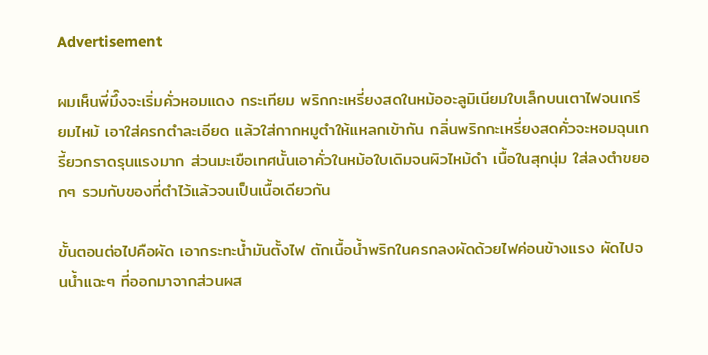Advertisement

ผมเห็นพี่มึ๊งจะเริ่มคั่วหอมแดง กระเทียม พริกกะเหรี่ยงสดในหม้ออะลูมิเนียมใบเล็กบนเตาไฟจนเกรียมไหม้ เอาใส่ครกตำละเอียด แล้วใส่กากหมูตำให้แหลกเข้ากัน กลิ่นพริกกะเหรี่ยงสดคั่วจะหอมฉุนเกรี้ยวกราดรุนแรงมาก ส่วนมะเขือเทศนั้นเอาคั่วในหม้อใบเดิมจนผิวไหม้ดำ เนื้อในสุกนุ่ม ใส่ลงตำขยอกๆ รวมกับของที่ตำไว้แล้วจนเป็นเนื้อเดียวกัน

ขั้นตอนต่อไปคือผัด เอากระทะน้ำมันตั้งไฟ ตักเนื้อน้ำพริกในครกลงผัดด้วยไฟค่อนข้างแรง ผัดไปจนน้ำแฉะๆ ที่ออกมาจากส่วนผส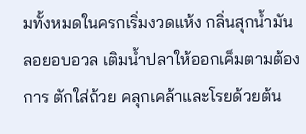มทั้งหมดในครกเริ่มงวดแห้ง กลิ่นสุกน้ำมันลอยอบอวล เติมน้ำปลาให้ออกเค็มตามต้องการ ตักใส่ถ้วย คลุกเคล้าและโรยด้วยต้น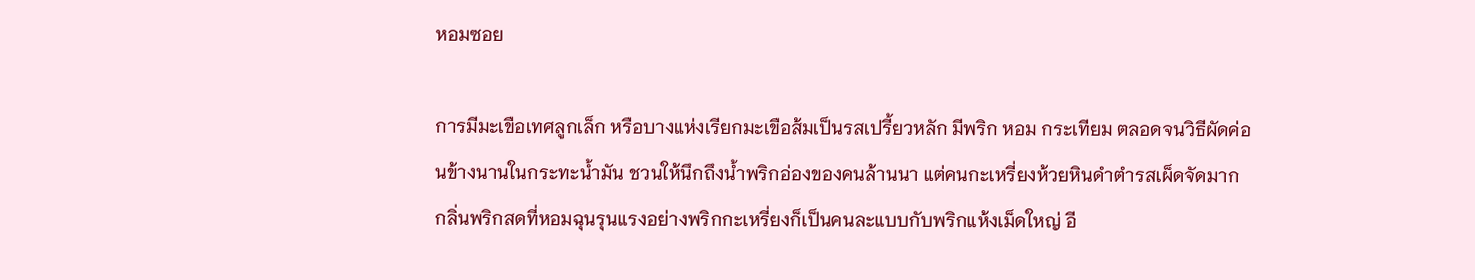หอมซอย

การมีมะเขือเทศลูกเล็ก หรือบางแห่งเรียกมะเขือส้มเป็นรสเปรี้ยวหลัก มีพริก หอม กระเทียม ตลอดจนวิธีผัดค่อนข้างนานในกระทะน้ำมัน ชวนให้นึกถึงน้ำพริกอ่องของคนล้านนา แต่คนกะเหรี่ยงห้วยหินดำตำรสเผ็ดจัดมาก กลิ่นพริกสดที่หอมฉุนรุนแรงอย่างพริกกะเหรี่ยงก็เป็นคนละแบบกับพริกแห้งเม็ดใหญ่ อี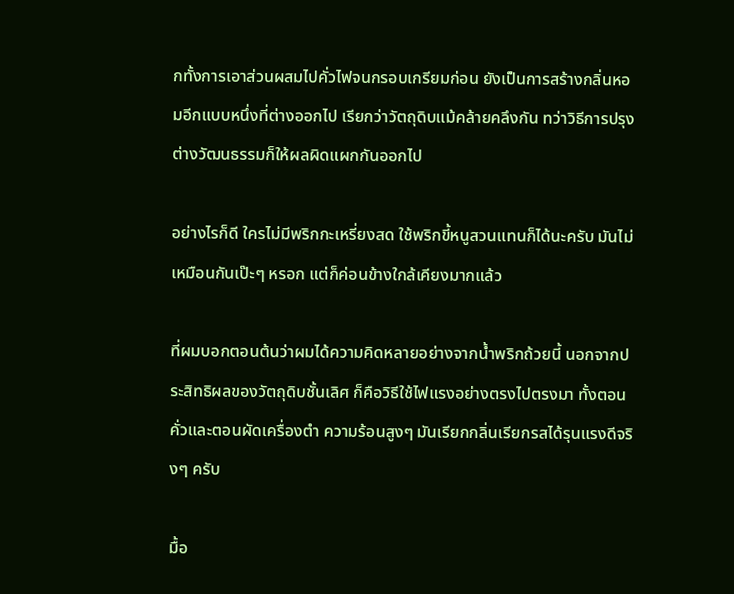กทั้งการเอาส่วนผสมไปคั่วไฟจนกรอบเกรียมก่อน ยังเป็นการสร้างกลิ่นหอมอีกแบบหนึ่งที่ต่างออกไป เรียกว่าวัตถุดิบแม้คล้ายคลึงกัน ทว่าวิธีการปรุงต่างวัฒนธรรมก็ให้ผลผิดแผกกันออกไป

อย่างไรก็ดี ใครไม่มีพริกกะเหรี่ยงสด ใช้พริกขี้หนูสวนแทนก็ได้นะครับ มันไม่เหมือนกันเป๊ะๆ หรอก แต่ก็ค่อนข้างใกล้เคียงมากแล้ว

ที่ผมบอกตอนต้นว่าผมได้ความคิดหลายอย่างจากน้ำพริกถ้วยนี้ นอกจากประสิทธิผลของวัตถุดิบชั้นเลิศ ก็คือวิธีใช้ไฟแรงอย่างตรงไปตรงมา ทั้งตอนคั่วและตอนผัดเครื่องตำ ความร้อนสูงๆ มันเรียกกลิ่นเรียกรสได้รุนแรงดีจริงๆ ครับ

มื้อ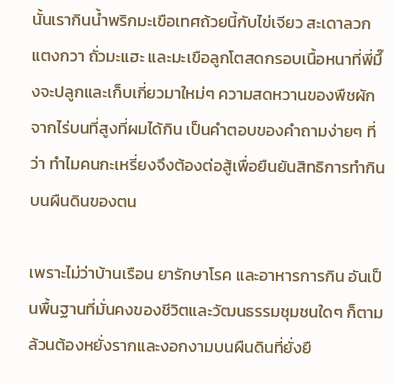นั้นเรากินน้ำพริกมะเขือเทศถ้วยนี้กับไข่เจียว สะเดาลวก แตงกวา ถั่วมะแฮะ และมะเขือลูกโตสดกรอบเนื้อหนาที่พี่มึ๊งจะปลูกและเก็บเกี่ยวมาใหม่ๆ ความสดหวานของพืชผักจากไร่บนที่สูงที่ผมได้กิน เป็นคำตอบของคำถามง่ายๆ ที่ว่า ทำไมคนกะเหรี่ยงจึงต้องต่อสู้เพื่อยืนยันสิทธิการทำกินบนผืนดินของตน

เพราะไม่ว่าบ้านเรือน ยารักษาโรค และอาหารการกิน อันเป็นพื้นฐานที่มั่นคงของชีวิตและวัฒนธรรมชุมชนใดๆ ก็ตาม ล้วนต้องหยั่งรากและงอกงามบนผืนดินที่ยั่งยื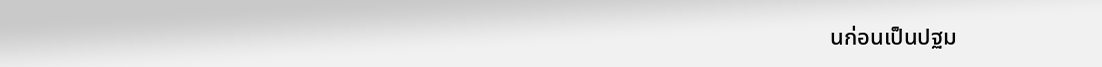นก่อนเป็นปฐม